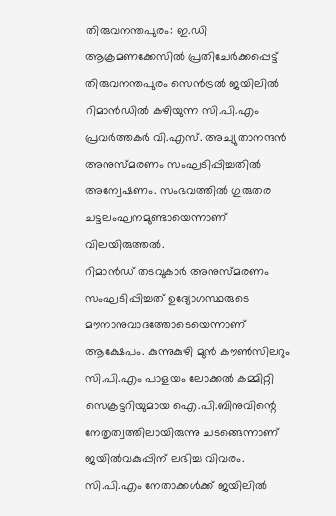തിരുവനന്തപുരം: ഇ.ഡി ആക്രമണക്കേസിൽ പ്രതിചേർക്കപ്പെട്ട് തിരുവനന്തപുരം സെൻട്രൽ ജയിലിൽ റിമാൻഡിൽ കഴിയുന്ന സി.പി.എം പ്രവർത്തകർ വി.എസ്. അച്യുതാനന്ദൻ അനുസ്മരണം സംഘടിപ്പിച്ചതിൽ അന്വേഷണം. സംഭവത്തിൽ ഗുരുതര ചട്ടലംഘനമുണ്ടായെന്നാണ് വിലയിരുത്തൽ.
റിമാൻഡ് തടവുകാർ അനുസ്മരണം സംഘടിപ്പിച്ചത് ഉദ്യോഗസ്ഥരുടെ മൗനാനുവാദത്തോടെയെന്നാണ് ആക്ഷേപം. കുന്നുകുഴി മുൻ കൗൺസിലറും സി.പി.എം പാളയം ലോക്കൽ കമ്മിറ്റി സെക്രട്ടറിയുമായ ഐ.പി.ബിനുവിന്റെ നേതൃത്വത്തിലായിരുന്നു ചടങ്ങെന്നാണ് ജയിൽവകുപ്പിന് ലഭിച്ച വിവരം. സി.പി.എം നേതാക്കൾക്ക് ജയിലിൽ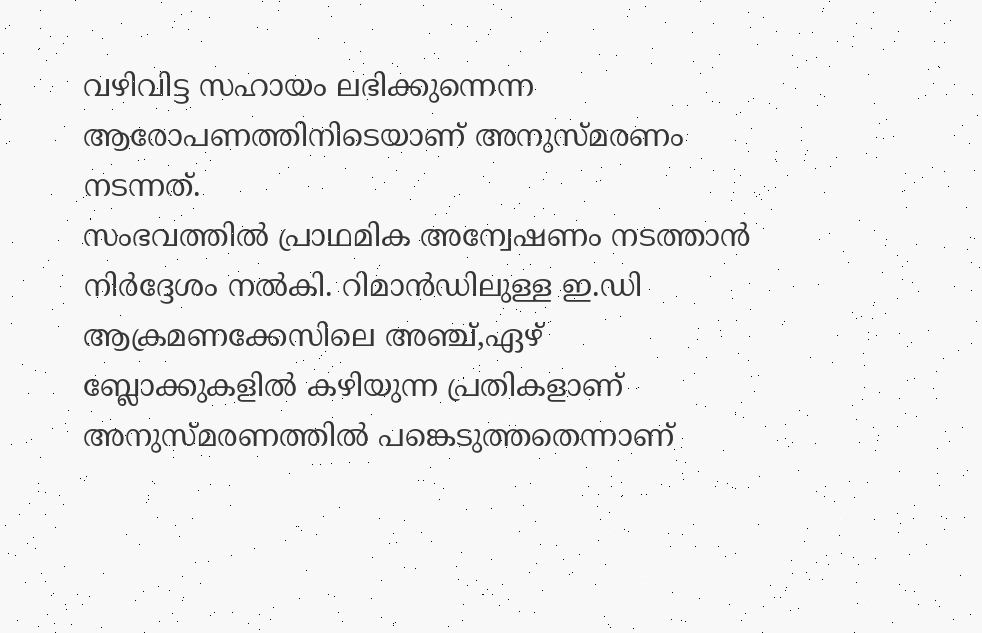വഴിവിട്ട സഹായം ലഭിക്കുന്നെന്ന ആരോപണത്തിനിടെയാണ് അനുസ്മരണം നടന്നത്.
സംഭവത്തിൽ പ്രാഥമിക അന്വേഷണം നടത്താൻ നിർദ്ദേശം നൽകി. റിമാൻഡിലുള്ള ഇ.ഡി ആക്രമണക്കേസിലെ അഞ്ച്,ഏഴ് ബ്ലോക്കുകളിൽ കഴിയുന്ന പ്രതികളാണ് അനുസ്മരണത്തിൽ പങ്കെടുത്തതെന്നാണ്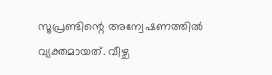സൂപ്രണ്ടിന്റെ അന്വേഷണത്തിൽ വ്യക്തമായത്. വീഴ്ച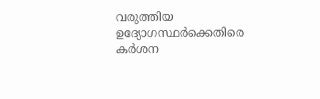വരുത്തിയ ഉദ്യോഗസ്ഥർക്കെതിരെ കർശന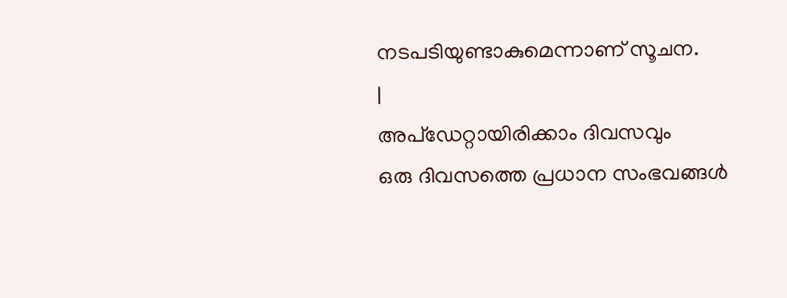നടപടിയുണ്ടാകുമെന്നാണ് സൂചന.
|
അപ്ഡേറ്റായിരിക്കാം ദിവസവും
ഒരു ദിവസത്തെ പ്രധാന സംഭവങ്ങൾ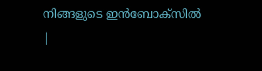നിങ്ങളുടെ ഇൻബോക്സിൽ |